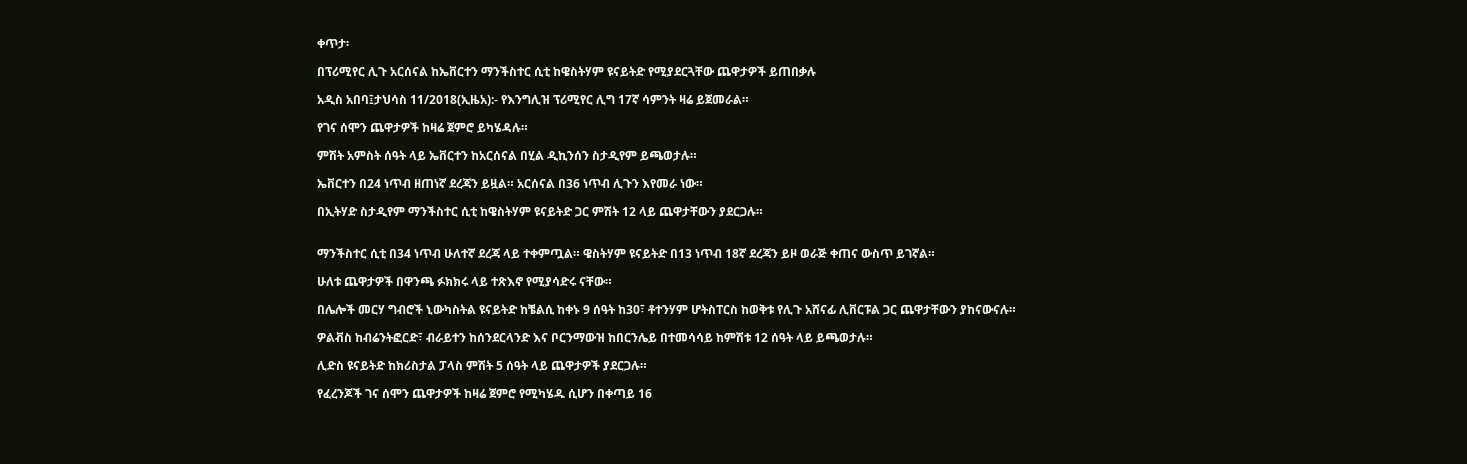ቀጥታ፡

በፕሪሚየር ሊጉ አርሰናል ከኤቨርተን ማንችስተር ሲቲ ከዌስትሃም ዩናይትድ የሚያደርጓቸው ጨዋታዎች ይጠበቃሉ

አዲስ አበባ፤ታህሳስ 11/2018(ኢዜአ):- የእንግሊዝ ፕሪሚየር ሊግ 17ኛ ሳምንት ዛሬ ይጀመራል።

የገና ሰሞን ጨዋታዎች ከዛሬ ጀምሮ ይካሄዳሉ።

ምሽት አምስት ሰዓት ላይ ኤቨርተን ከአርሰናል በሂል ዲኪንሰን ስታዲየም ይጫወታሉ።

ኤቨርተን በ24 ነጥብ ዘጠነኛ ደረጃን ይዟል። አርሰናል በ36 ነጥብ ሊጉን እየመራ ነው።

በኢትሃድ ስታዲየም ማንችስተር ሲቲ ከዌስትሃም ዩናይትድ ጋር ምሽት 12 ላይ ጨዋታቸውን ያደርጋሉ።


ማንችስተር ሲቲ በ34 ነጥብ ሁለተኛ ደረጃ ላይ ተቀምጧል። ዌስትሃም ዩናይትድ በ13 ነጥብ 18ኛ ደረጃን ይዞ ወራጅ ቀጠና ውስጥ ይገኛል።

ሁለቱ ጨዋታዎች በዋንጫ ፉክክሩ ላይ ተጽእኖ የሚያሳድሩ ናቸው።

በሌሎች መርሃ ግብሮች ኒውካስትል ዩናይትድ ከቼልሲ ከቀኑ 9 ሰዓት ከ30፣ ቶተንሃም ሆትስፐርስ ከወቅቱ የሊጉ አሸናፊ ሊቨርፑል ጋር ጨዋታቸውን ያከናውናሉ።

ዎልቭስ ከብሬንትፎርድ፣ ብራይተን ከሰንደርላንድ እና ቦርንማውዝ ከበርንሌይ በተመሳሳይ ከምሽቱ 12 ሰዓት ላይ ይጫወታሉ።

ሊድስ ዩናይትድ ከክሪስታል ፓላስ ምሽት 5 ሰዓት ላይ ጨዋታዎች ያደርጋሉ።

የፈረንጆች ገና ሰሞን ጨዋታዎች ከዛሬ ጀምሮ የሚካሄዱ ሲሆን በቀጣይ 16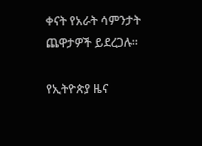ቀናት የአራት ሳምንታት ጨዋታዎች ይደረጋሉ።

የኢትዮጵያ ዜና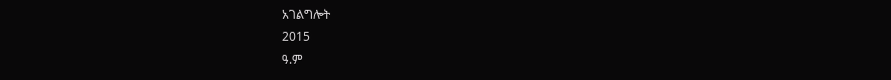አገልግሎት
2015
ዓ.ም